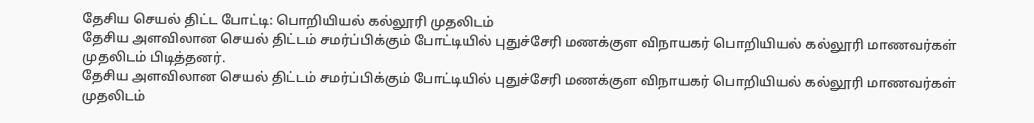தேசிய செயல் திட்ட போட்டி: பொறியியல் கல்லூரி முதலிடம்
தேசிய அளவிலான செயல் திட்டம் சமர்ப்பிக்கும் போட்டியில் புதுச்சேரி மணக்குள விநாயகர் பொறியியல் கல்லூரி மாணவர்கள் முதலிடம் பிடித்தனர்.
தேசிய அளவிலான செயல் திட்டம் சமர்ப்பிக்கும் போட்டியில் புதுச்சேரி மணக்குள விநாயகர் பொறியியல் கல்லூரி மாணவர்கள் முதலிடம்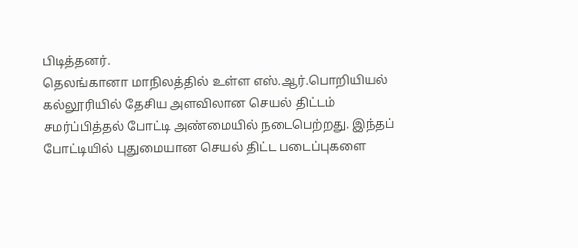பிடித்தனர்.
தெலங்கானா மாநிலத்தில் உள்ள எஸ்.ஆர்.பொறியியல் கல்லூரியில் தேசிய அளவிலான செயல் திட்டம் சமர்ப்பித்தல் போட்டி அண்மையில் நடைபெற்றது. இந்தப் போட்டியில் புதுமையான செயல் திட்ட படைப்புகளை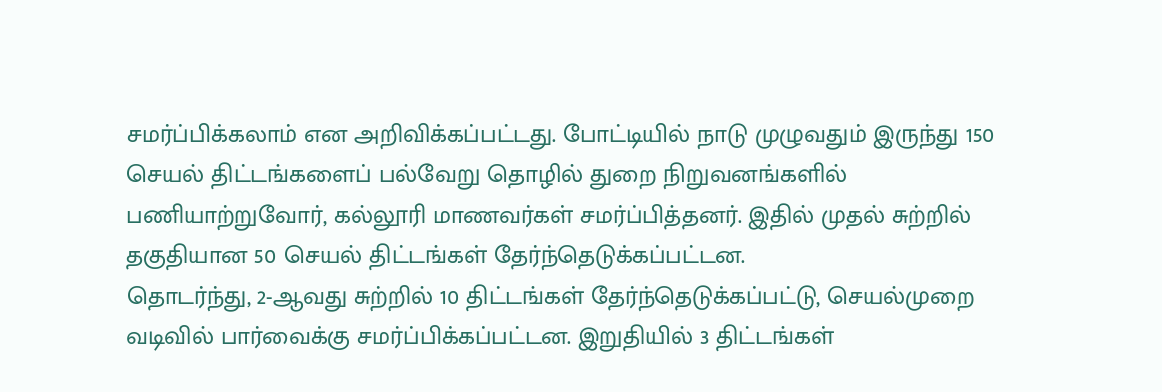சமர்ப்பிக்கலாம் என அறிவிக்கப்பட்டது. போட்டியில் நாடு முழுவதும் இருந்து 150 செயல் திட்டங்களைப் பல்வேறு தொழில் துறை நிறுவனங்களில் பணியாற்றுவோர், கல்லூரி மாணவர்கள் சமர்ப்பித்தனர். இதில் முதல் சுற்றில் தகுதியான 50 செயல் திட்டங்கள் தேர்ந்தெடுக்கப்பட்டன.
தொடர்ந்து, 2-ஆவது சுற்றில் 10 திட்டங்கள் தேர்ந்தெடுக்கப்பட்டு, செயல்முறை வடிவில் பார்வைக்கு சமர்ப்பிக்கப்பட்டன. இறுதியில் 3 திட்டங்கள்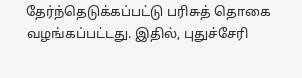தேர்ந்தெடுக்கப்பட்டு பரிசுத் தொகை வழங்கப்பட்டது. இதில், புதுச்சேரி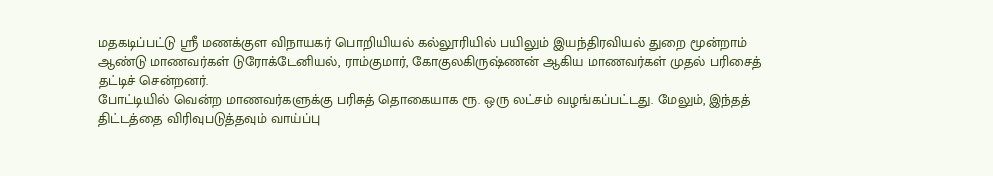மதகடிப்பட்டு ஸ்ரீ மணக்குள விநாயகர் பொறியியல் கல்லூரியில் பயிலும் இயந்திரவியல் துறை மூன்றாம் ஆண்டு மாணவர்கள் டுரோக்டேனியல், ராம்குமார், கோகுலகிருஷ்ணன் ஆகிய மாணவர்கள் முதல் பரிசைத் தட்டிச் சென்றனர்.
போட்டியில் வென்ற மாணவர்களுக்கு பரிசுத் தொகையாக ரூ. ஒரு லட்சம் வழங்கப்பட்டது. மேலும், இந்தத் திட்டத்தை விரிவுபடுத்தவும் வாய்ப்பு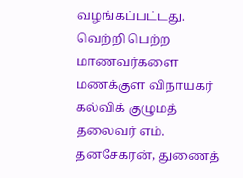வழங்கப்பட்டது.
வெற்றி பெற்ற மாணவர்களை மணக்குள விநாயகர் கல்விக் குழுமத் தலைவர் எம். தனசேகரன், துணைத்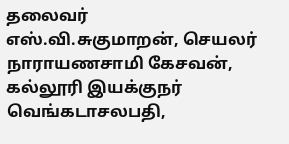தலைவர் எஸ்.வி.சுகுமாறன், செயலர் நாராயணசாமி கேசவன், கல்லூரி இயக்குநர் வெங்கடாசலபதி,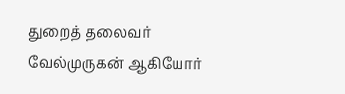துறைத் தலைவர் வேல்முருகன் ஆகியோர்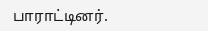பாராட்டினர்.